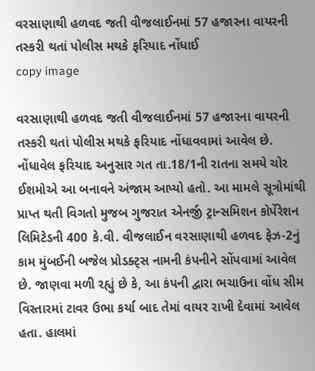વરસાણાથી હળવદ જતી વીજલાઈનમાં 57 હજારના વાયરની તસ્કરી થતાં પોલીસ મથકે ફરિયાદ નોંધાઈ
copy image

વરસાણાથી હળવદ જતી વીજલાઈનમાં 57 હજારના વાયરની તસ્કરી થતાં પોલીસ મથકે ફરિયાદ નોંધાવવામાં આવેલ છે. નોંધાવેલ ફરિયાદ અનુસાર ગત તા.18/1ની રાતના સમયે ચોર ઈશમોએ આ બનાવને અંજામ આપ્યો હતો. આ મામલે સૂત્રોમાંથી પ્રાપ્ત થતી વિગતો મુજબ ગુજરાત એનર્જી ટ્રાન્સમિશન કોર્પેરેશન લિમિટેડની 400 કે.વી. વીજલાઈન વરસાણાથી હળવદ ફેઝ-2નું કામ મુંબઈની બજેલ પ્રોડક્ટ્સ નામની કંપનીને સોંપવામાં આવેલ છે. જાણવા મળી રહ્યું છે કે, આ કંપની દ્વારા ભચાઉના વોંધ સીમ વિસ્તારમાં ટાવર ઉભા કર્યા બાદ તેમાં વાયર રાખી દેવામાં આવેલ હતા. હાલમાં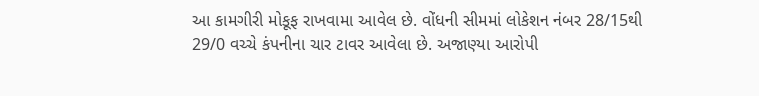આ કામગીરી મોકૂફ રાખવામા આવેલ છે. વોંધની સીમમાં લોકેશન નંબર 28/15થી 29/0 વચ્ચે કંપનીના ચાર ટાવર આવેલા છે. અજાણ્યા આરોપી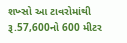શખ્સો આ ટાવરોમાંથી રૂ.57,600નો 600 મીટર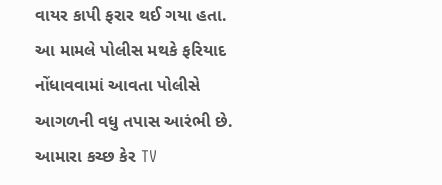વાયર કાપી ફરાર થઈ ગયા હતા. આ મામલે પોલીસ મથકે ફરિયાદ નોંધાવવામાં આવતા પોલીસે આગળની વધુ તપાસ આરંભી છે.
આમારા કચ્છ કેર TV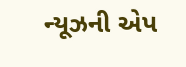ન્યૂઝની એપ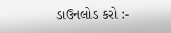ડાઉનલોડ કરો :-